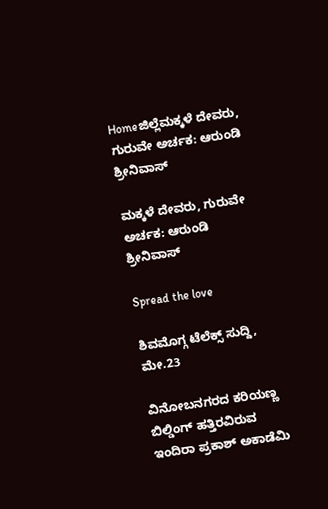Homeಜಿಲ್ಲೆಮಕ್ಕಳೆ ದೇವರು, ಗುರುವೇ ಅರ್ಚಕ: ಆರುಂಡಿ ಶ್ರೀನಿವಾಸ್

ಮಕ್ಕಳೆ ದೇವರು, ಗುರುವೇ ಅರ್ಚಕ: ಆರುಂಡಿ ಶ್ರೀನಿವಾಸ್

Spread the love

ಶಿವಮೊಗ್ಗ ಟೆಲೆಕ್ಸ್ ಸುದ್ದಿ, ಮೇ.23

ವಿನೋಬನಗರದ ಕರಿಯಣ್ಣ ಬಿಲ್ಡಿಂಗ್ ಹತ್ತಿರವಿರುವ ಇಂದಿರಾ ಪ್ರಕಾಶ್ ಅಕಾಡೆಮಿ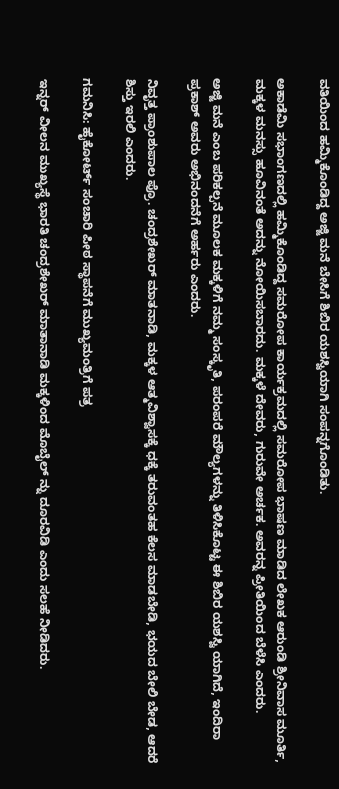ವತಿಯಿಂದ ಹಮ್ಮಿಕೊಂಡಿದ್ದ ಅಜ್ಜಿ ಮನೆ ಬೇಸಿಗೆ ಶಿಬಿರ ಯಶಸ್ವಿಯಾಗಿ ಸಂಪನ್ನಗೊಂಡಿತು.

ಅಕಾಡೆಮಿ ಸಭಾಂಗಣದಲ್ಲಿ ಹಮ್ಮಿಕೊಂಡಿದ್ದ ಸಮರೋಪ ಕಾರ್ಯಕ್ರಮದಲ್ಲಿ ಸಮರೋಪ ಭಾಷಣ ಮಾಡಿದ ಲೇಖಕ ಆರುಂಡಿ ಶ್ರೀನಿವಾಸ ಮೂರ್ತಿ, ಮಕ್ಕಳ ಮನಸ್ಸು ಹೂವಿನಂತೆ ಅದನ್ನು ನೋಯಿಸಬಾರದು. ಮಕ್ಕಳೆ ದೇವರು, ಗುರುವೇ ಅರ್ಚಕ. ಅವರನ್ನ ಪ್ರೀತಿಯಿಂದ ಬೆಳೆಸಿ ಎಂದರು.

ಅಜ್ಜಿ ಮನೆ ಎಂಬ ಪರಿಕಲ್ಪನೆ ಮೂಲಕ ಮಕ್ಕಳಿಗೆ ನಮ್ಮ ಸಂಸ್ಕೃತಿ, ಪರಂಪರೆ ಮೌಲ್ಯಗಳನ್ನು ತಿಳಿಸಿಕೊಟ್ಟ ಈ ಶಿಬಿರ ಯಶಸ್ವಿ ಯಾಗಿದೆ, ಇಂದಿರಾ ಪ್ರಕಾಶ್ ಅವರು ಅಭಿನಂದನೆಗೆ ಅರ್ಹರು ಎಂದರು.

ನಿವೃತ್ತ ಪ್ರಾಂಶುಪಾಲ ಪ್ರೊ. ಚಂದ್ರಶೇಖರ್ ಮಾತನಾಡಿ, ಮಕ್ಕಳ ಆತ್ಮವಿಶ್ವಾಸಕ್ಕೆ ಧಕ್ಕೆ ತರುವಂತಹ ಕೆಲಸ ಮಾಡಬೇಡಿ, ಭಯದ ಬೇಲಿ ಬೇಡ, ಆದರೆ ಶಿಸ್ತು ಇರಲಿ ಎಂದರು.

ಗಮನಿಸಿ: ಹೈಕೋರ್ಟ್ ಸಂಚಾರಿ ಪೀಠ ಸ್ಥಾಪನೆಗೆ ಮುಖ್ಯಮಂತ್ರಿಗೆ ಪತ್ರ

ಇನ್ನರ್ ವೀಲನ ಮುಖ್ಯಸ್ಥೆ ಭಾರತಿ ಚಂದ್ರಶೇಖರ್ ಮಾತಾನಾಡಿ ಮಕ್ಕಳಿಂದ ಮೊಬೈಲ್ ನ್ನು ದೂರವಿಡಿ ಎಂದು ಸಲಹೆ ನೀಡಿದರು.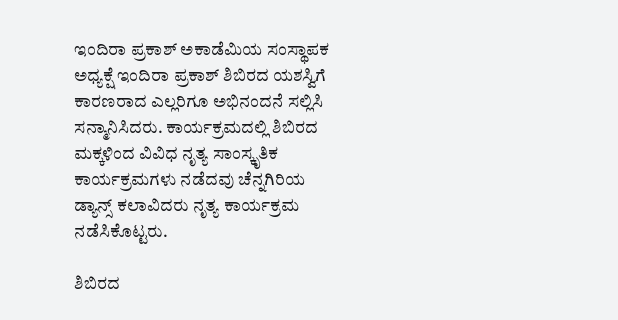ಇಂದಿರಾ ಪ್ರಕಾಶ್ ಅಕಾಡೆಮಿಯ ಸಂಸ್ಥಾಪಕ ಅಧ್ಯಕ್ಷೆ ಇಂದಿರಾ ಪ್ರಕಾಶ್ ಶಿಬಿರದ ಯಶಸ್ವಿಗೆ ಕಾರಣರಾದ ಎಲ್ಲರಿಗೂ ಅಭಿನಂದನೆ ಸಲ್ಲಿಸಿ ಸನ್ಮಾನಿಸಿದರು. ಕಾರ್ಯಕ್ರಮದಲ್ಲಿ ಶಿಬಿರದ ಮಕ್ಕಳಿಂದ ವಿವಿಧ ನೃತ್ಯ ಸಾಂಸ್ಕೃತಿಕ ಕಾರ್ಯಕ್ರಮಗಳು ನಡೆದವು ಚೆನ್ನಗಿರಿಯ ಡ್ಯಾನ್ಸ್ ಕಲಾವಿದರು ನೃತ್ಯ ಕಾರ್ಯಕ್ರಮ ನಡೆಸಿಕೊಟ್ಟರು.

ಶಿಬಿರದ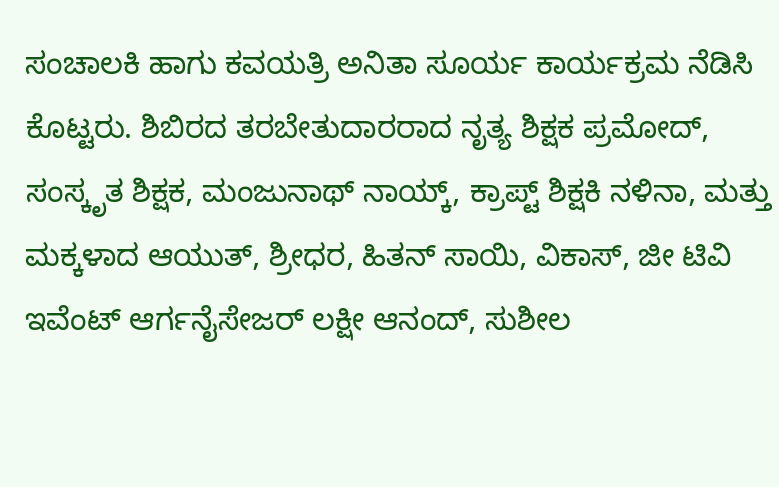ಸಂಚಾಲಕಿ ಹಾಗು ಕವಯತ್ರಿ ಅನಿತಾ ಸೂರ್ಯ ಕಾರ್ಯಕ್ರಮ ನೆಡಿಸಿ ಕೊಟ್ಟರು. ಶಿಬಿರದ ತರಬೇತುದಾರರಾದ ನೃತ್ಯ ಶಿಕ್ಷಕ ಪ್ರಮೋದ್, ಸಂಸ್ಕೃತ ಶಿಕ್ಷಕ, ಮಂಜುನಾಥ್ ನಾಯ್ಕ್, ಕ್ರಾಪ್ಟ್ ಶಿಕ್ಷಕಿ ನಳಿನಾ, ಮತ್ತು ಮಕ್ಕಳಾದ ಆಯುತ್, ಶ್ರೀಧರ, ಹಿತನ್ ಸಾಯಿ, ವಿಕಾಸ್, ಜೀ ಟಿವಿ ಇವೆಂಟ್ ಆರ್ಗನೈಸೇಜರ್ ಲಕ್ಷೀ ಆನಂದ್, ಸುಶೀಲ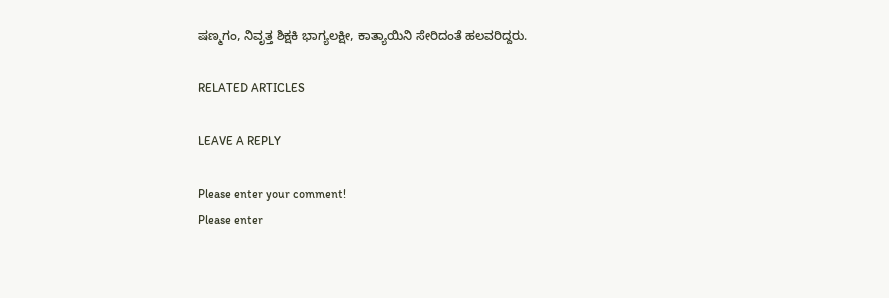ಷಣ್ಮಗಂ, ನಿವೃತ್ತ ಶಿಕ್ಷಕಿ ಭಾಗ್ಯಲಕ್ಷೀ, ಕಾತ್ಯಾಯಿನಿ ಸೇರಿದಂತೆ ಹಲವರಿದ್ದರು.

RELATED ARTICLES

LEAVE A REPLY

Please enter your comment!
Please enter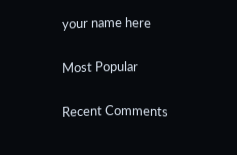your name here

Most Popular

Recent Comments